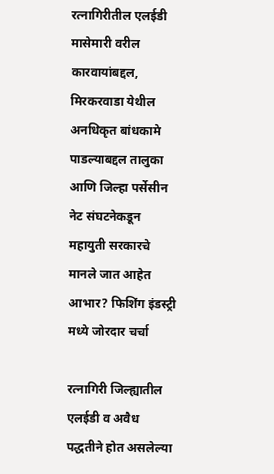रत्नागिरीतील एलईडी मासेमारी वरील कारवायांबद्दल, मिरकरवाडा येथील अनधिकृत बांधकामे पाडल्याबद्दल तालुका आणि जिल्हा पर्सेसीन नेट संघटनेकडून महायुती सरकारचे मानले जात आहेत आभार? फिशिंग इंडस्ट्री मध्ये जोरदार चर्चा

रत्नागिरी जिल्ह्यातील एलईडी व अवैध पद्धतीने होत असलेल्या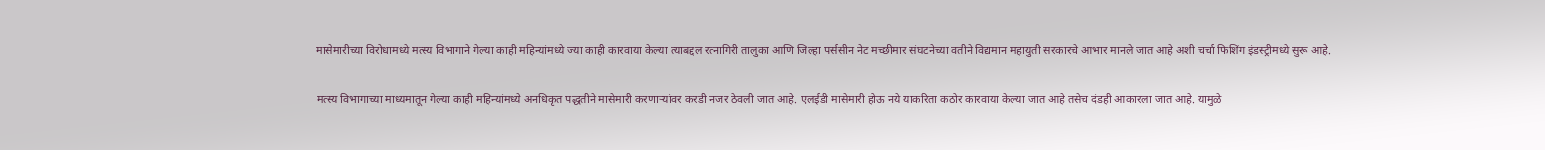मासेमारीच्या विरोधामध्ये मत्स्य विभागाने गेल्या काही महिन्यांमध्ये ज्या काही कारवाया केल्या त्याबद्दल रत्नागिरी तालुका आणि जिल्हा पर्ससीन नेट मच्छीमार संघटनेच्या वतीने विद्यमान महायुती सरकारचे आभार मानले जात आहे अशी चर्चा फिशिंग इंडस्ट्रीमध्ये सुरू आहे.

मत्स्य विभागाच्या माध्यमातून गेल्या काही महिन्यांमध्ये अनधिकृत पद्धतीने मासेमारी करणाऱ्यांवर करडी नजर ठेवली जात आहे. एलईडी मासेमारी होऊ नये याकरिता कठोर कारवाया केल्या जात आहे तसेच दंडही आकारला जात आहे. यामुळे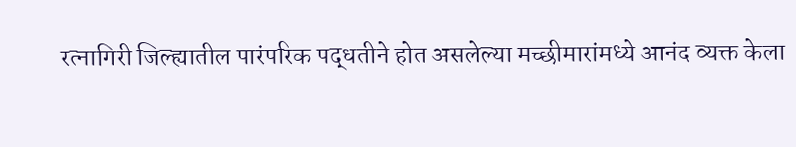रत्नागिरी जिल्ह्यातील पारंपरिक पद्धतीने होत असलेल्या मच्छीमारांमध्ये आनंद व्यक्त केला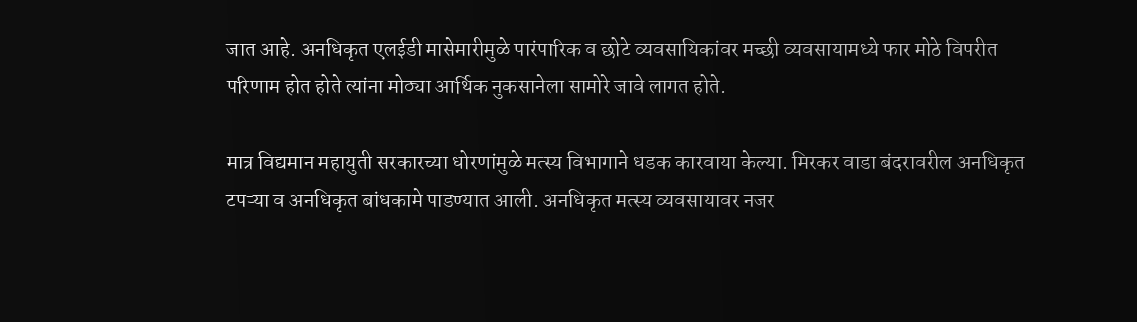जात आहे. अनधिकृत एलईडी मासेमारीमुळे पारंपारिक व छोटे व्यवसायिकांवर मच्छी व्यवसायामध्ये फार मोठे विपरीत परिणाम होत होते त्यांना मोठ्या आर्थिक नुकसानेला सामोरे जावे लागत होते.

मात्र विद्यमान महायुती सरकारच्या धोरणांमुळे मत्स्य विभागाने धडक कारवाया केल्या. मिरकर वाडा बंदरावरील अनधिकृत टपऱ्या व अनधिकृत बांधकामे पाडण्यात आली. अनधिकृत मत्स्य व्यवसायावर नजर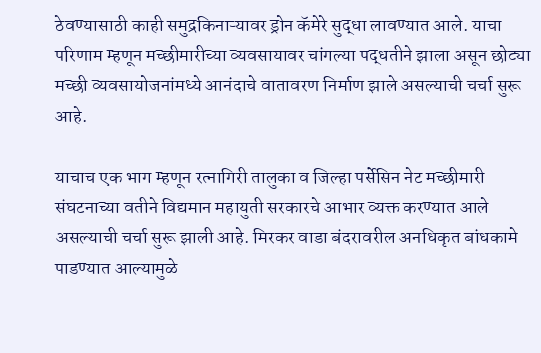ठेवण्यासाठी काही समुद्रकिनाऱ्यावर ड्रोन कॅमेरे सुद्धा लावण्यात आले. याचा परिणाम म्हणून मच्छीमारीच्या व्यवसायावर चांगल्या पद्धतीने झाला असून छोट्या मच्छी व्यवसायोजनांमध्ये आनंदाचे वातावरण निर्माण झाले असल्याची चर्चा सुरू आहे.

याचाच एक भाग म्हणून रत्नागिरी तालुका व जिल्हा पर्सेसिन नेट मच्छीमारी संघटनाच्या वतीने विद्यमान महायुती सरकारचे आभार व्यक्त करण्यात आले असल्याची चर्चा सुरू झाली आहे. मिरकर वाडा बंदरावरील अनधिकृत बांधकामे पाडण्यात आल्यामुळे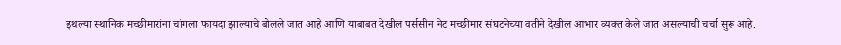इथल्या स्थानिक मच्छीमारांना चांगला फायदा झाल्याचे बोलले जात आहे आणि याबाबत देखील पर्ससीन नेट मच्छीमार संघटनेच्या वतीने देखील आभार व्यक्त केले जात असल्याची चर्चा सुरू आहे.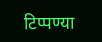टिप्पण्या